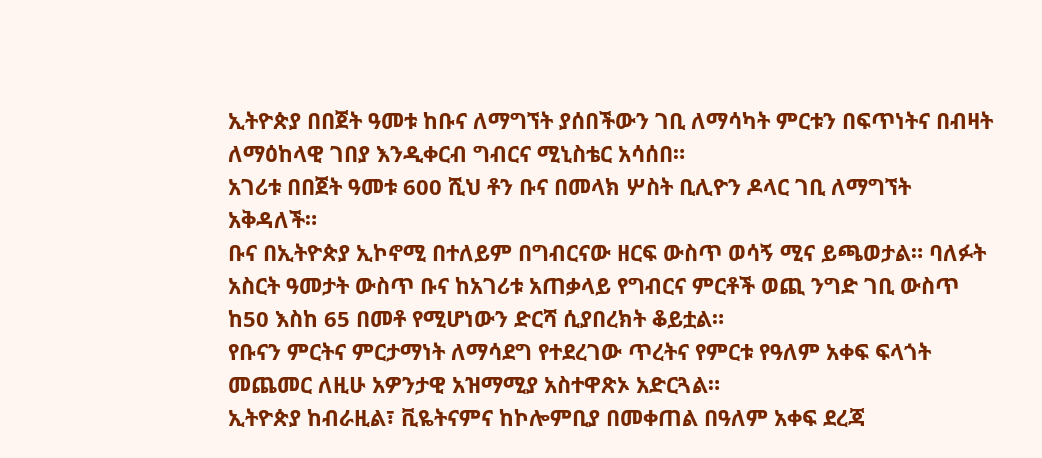ኢትዮጵያ በበጀት ዓመቱ ከቡና ለማግኘት ያሰበችውን ገቢ ለማሳካት ምርቱን በፍጥነትና በብዛት ለማዕከላዊ ገበያ እንዲቀርብ ግብርና ሚኒስቴር አሳሰበ።
አገሪቱ በበጀት ዓመቱ 600 ሺህ ቶን ቡና በመላክ ሦስት ቢሊዮን ዶላር ገቢ ለማግኘት አቅዳለች።
ቡና በኢትዮጵያ ኢኮኖሚ በተለይም በግብርናው ዘርፍ ውስጥ ወሳኝ ሚና ይጫወታል። ባለፉት አስርት ዓመታት ውስጥ ቡና ከአገሪቱ አጠቃላይ የግብርና ምርቶች ወጪ ንግድ ገቢ ውስጥ ከ50 እስከ 65 በመቶ የሚሆነውን ድርሻ ሲያበረክት ቆይቷል።
የቡናን ምርትና ምርታማነት ለማሳደግ የተደረገው ጥረትና የምርቱ የዓለም አቀፍ ፍላጎት መጨመር ለዚሁ አዎንታዊ አዝማሚያ አስተዋጽኦ አድርጓል።
ኢትዮጵያ ከብራዚል፣ ቪዬትናምና ከኮሎምቢያ በመቀጠል በዓለም አቀፍ ደረጃ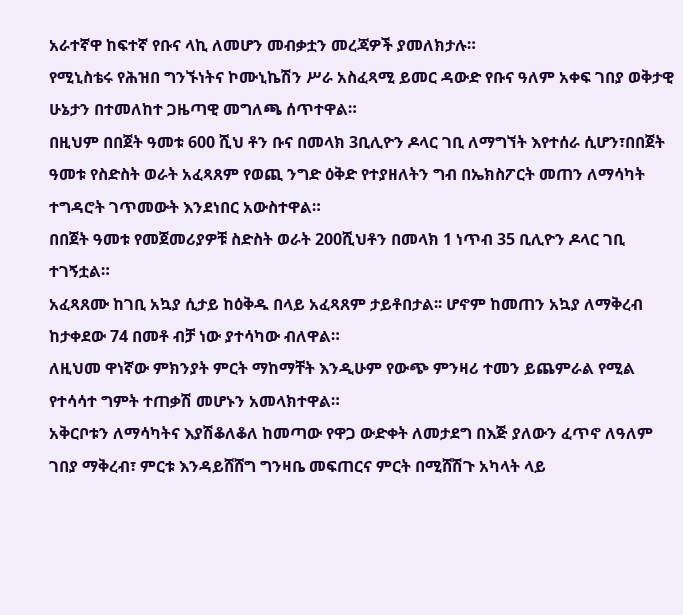አራተኛዋ ከፍተኛ የቡና ላኪ ለመሆን መብቃቷን መረጃዎች ያመለክታሉ።
የሚኒስቴሩ የሕዝበ ግንኙነትና ኮሙኒኬሽን ሥራ አስፈጻሚ ይመር ዳውድ የቡና ዓለም አቀፍ ገበያ ወቅታዊ ሁኔታን በተመለከተ ጋዜጣዊ መግለጫ ሰጥተዋል።
በዚህም በበጀት ዓመቱ 600 ሺህ ቶን ቡና በመላክ 3ቢሊዮን ዶላር ገቢ ለማግኘት እየተሰራ ሲሆን፣በበጀት ዓመቱ የስድስት ወራት አፈጻጸም የወጪ ንግድ ዕቅድ የተያዘለትን ግብ በኤክስፖርት መጠን ለማሳካት ተግዳሮት ገጥመውት እንደነበር አውስተዋል።
በበጀት ዓመቱ የመጀመሪያዎቹ ስድስት ወራት 200ሺህቶን በመላክ 1 ነጥብ 35 ቢሊዮን ዶላር ገቢ ተገኝቷል።
አፈጻጸሙ ከገቢ አኳያ ሲታይ ከዕቅዱ በላይ አፈጻጸም ታይቶበታል፡፡ ሆኖም ከመጠን አኳያ ለማቅረብ ከታቀደው 74 በመቶ ብቻ ነው ያተሳካው ብለዋል።
ለዚህመ ዋነኛው ምክንያት ምርት ማከማቸት እንዲሁም የውጭ ምንዛሪ ተመን ይጨምራል የሚል የተሳሳተ ግምት ተጠቃሽ መሆኑን አመላክተዋል።
አቅርቦቱን ለማሳካትና እያሽቆለቆለ ከመጣው የዋጋ ውድቀት ለመታደግ በእጅ ያለውን ፈጥኖ ለዓለም ገበያ ማቅረብ፣ ምርቱ እንዳይሸሸግ ግንዛቤ መፍጠርና ምርት በሚሸሽጉ አካላት ላይ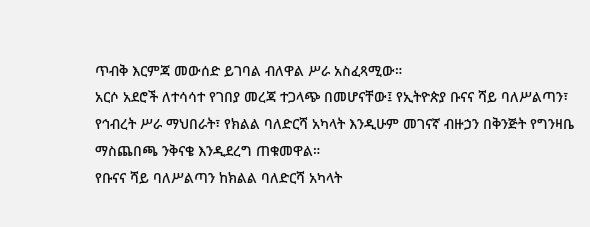ጥብቅ እርምጃ መውሰድ ይገባል ብለዋል ሥራ አስፈጻሚው።
አርሶ አደሮች ለተሳሳተ የገበያ መረጃ ተጋላጭ በመሆናቸው፤ የኢትዮጵያ ቡናና ሻይ ባለሥልጣን፣ የኅብረት ሥራ ማህበራት፣ የክልል ባለድርሻ አካላት እንዲሁም መገናኛ ብዙኃን በቅንጅት የግንዛቤ ማስጨበጫ ንቅናቄ እንዲደረግ ጠቁመዋል።
የቡናና ሻይ ባለሥልጣን ከክልል ባለድርሻ አካላት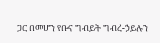ጋር በመሆን የቡና ግብይት ግብረ-ኃይሉን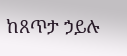ከጸጥታ ኃይሉ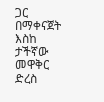ጋር በማቀናጀት እስከ ታችኛው መዋቅር ድረስ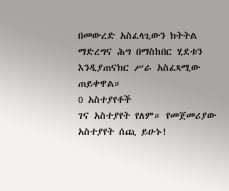በመውረድ አስፈላጊውን ክትትል ማድረግና ሕግ በማስከበር ሂደቱን እንዲያጠናክር ሥራ አስፈጻሚው ጠይቀዋል።
0 አስተያየቶች
ገና አስተያየት የለም። የመጀመሪያው አስተያየት ሰጪ ይሁኑ!